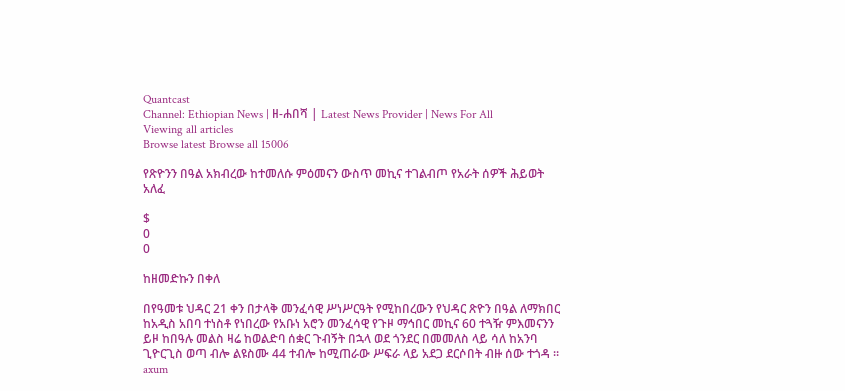Quantcast
Channel: Ethiopian News | ዘ-ሐበሻ | Latest News Provider | News For All
Viewing all articles
Browse latest Browse all 15006

የጽዮንን በዓል አክብረው ከተመለሱ ምዕመናን ውስጥ መኪና ተገልብጦ የአራት ሰዎች ሕይወት አለፈ

$
0
0

ከዘመድኩን በቀለ

በየዓመቱ ህዳር 21 ቀን በታላቅ መንፈሳዊ ሥነሥርዓት የሚከበረውን የህዳር ጽዮን በዓል ለማክበር ከአዲስ አበባ ተነስቶ የነበረው የአቡነ አሮን መንፈሳዊ የጉዞ ማኅበር መኪና 60 ተጓዥ ምእመናንን ይዞ ከበዓሉ መልስ ዛሬ ከወልድባ ሰቋር ጉብኝት በኋላ ወደ ጎንደር በመመለስ ላይ ሳለ ከአንባ ጊዮርጊስ ወጣ ብሎ ልዩስሙ 44 ተብሎ ከሚጠራው ሥፍራ ላይ አደጋ ደርሶበት ብዙ ሰው ተጎዳ ።
axum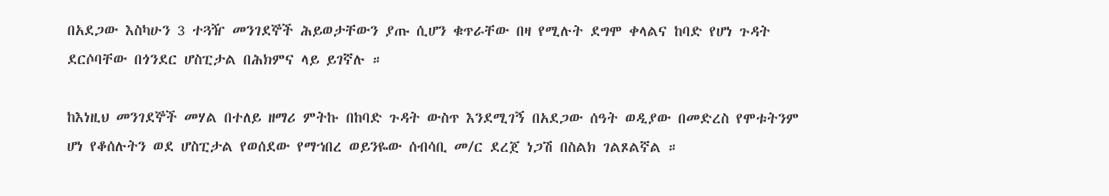በአደጋው እስካሁን 3 ተጓዥ መንገደኞች ሕይወታቸውን ያጡ ሲሆን ቁጥራቸው በዛ የሚሉት ደግሞ ቀላልና ከባድ የሆነ ጉዳት ደርሶባቸው በጎንደር ሆስፒታል በሕክምና ላይ ይገኛሉ ።

ከእነዚህ መንገደኞች መሃል በተለይ ዘማሪ ምትኩ በከባድ ጉዳት ውስጥ እንደሚገኝ በአደጋው ሰዓት ወዲያው በመድረስ የሞቱትንም ሆነ የቆሰሉትን ወደ ሆስፒታል የወሰደው የማኀበረ ወይንዬው ሰብሳቢ መ/ር ደረጀ ነጋሽ በስልክ ገልጾልኛል ።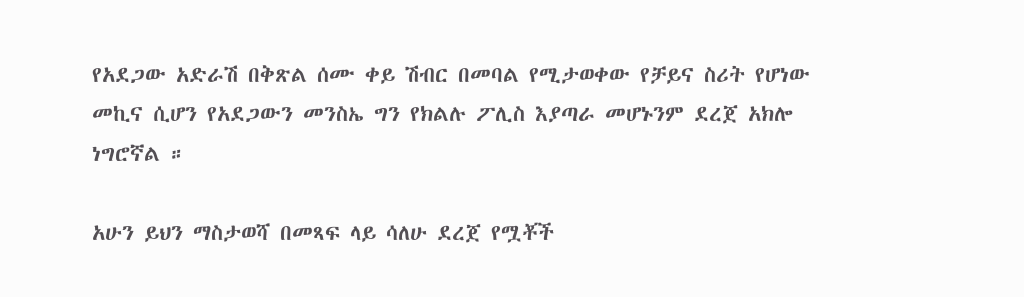የአደጋው አድራሽ በቅጽል ሰሙ ቀይ ሽብር በመባል የሚታወቀው የቻይና ስሪት የሆነው መኪና ሲሆን የአደጋውን መንስኤ ግን የክልሉ ፖሊስ እያጣራ መሆኑንም ደረጀ አክሎ ነግሮኛል ።

አሁን ይህን ማስታወሻ በመጻፍ ላይ ሳለሁ ደረጀ የሟቾች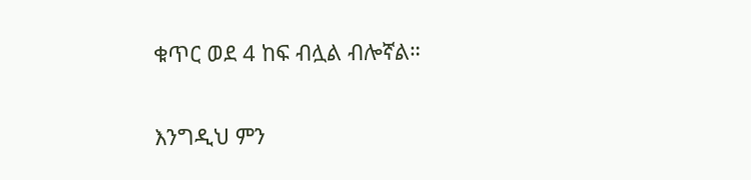ቁጥር ወደ 4 ከፍ ብሏል ብሎኛል።

እንግዲህ ምን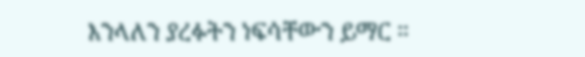እንላለን ያረፉትን ነፍሳቸውን ይማር ።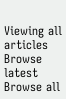Viewing all articles
Browse latest Browse all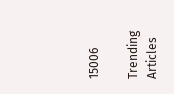15006

Trending Articles